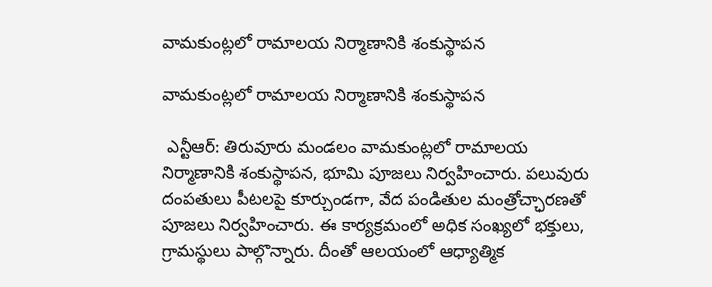వామకుంట్లలో రామాలయ నిర్మాణానికి శంకుస్థాపన

వామకుంట్లలో రామాలయ నిర్మాణానికి శంకుస్థాపన

 ఎన్టీఆర్: తిరువూరు మండలం వామకుంట్లలో రామాలయ నిర్మాణానికి శంకుస్థాపన, భూమి పూజలు నిర్వహించారు. పలువురు దంపతులు పీటలపై కూర్చుండగా, వేద పండితుల మంత్రోచ్ఛారణతో పూజలు నిర్వహించారు. ఈ కార్యక్రమంలో అధిక సంఖ్యలో భక్తులు, గ్రామస్థులు పాల్గొన్నారు. దీంతో ఆలయంలో ఆధ్యాత్మిక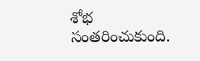శోభ సంతరించుకుంది.